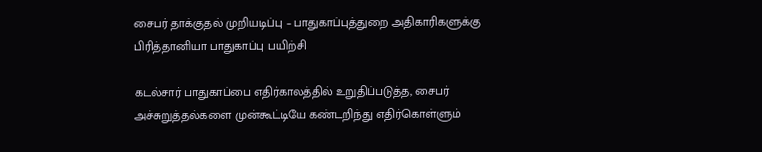சைபர் தாக்குதல் முறியடிப்பு – பாதுகாப்புத்துறை அதிகாரிகளுக்கு பிரித்தானியா பாதுகாப்பு பயிற்சி

கடல்சார் பாதுகாப்பை எதிர்காலத்தில் உறுதிப்படுத்த, சைபர் அச்சுறுத்தல்களை முன்கூட்டியே கண்டறிந்து எதிர்கொள்ளும்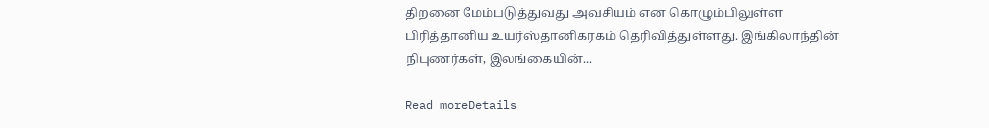திறனை மேம்படுத்துவது அவசியம் என கொழும்பிலுள்ள பிரித்தானிய உயர்ஸ்தானிகரகம் தெரிவித்துள்ளது. இங்கிலாந்தின் நிபுணர்கள், இலங்கையின்...

Read moreDetails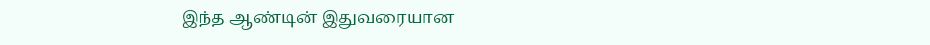இந்த ஆண்டின் இதுவரையான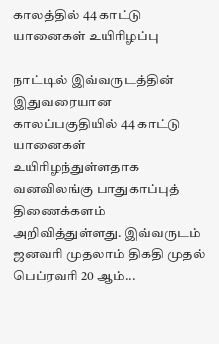காலத்தில் 44 காட்டு யானைகள் உயிரிழப்பு

நாட்டில் இவ்வருடத்தின் இதுவரையான காலப்பகுதியில் 44 காட்டு யானைகள் உயிரிழந்துள்ளதாக வனவிலங்கு பாதுகாப்புத் திணைக்களம் அறிவித்துள்ளது. இவ்வருடம் ஜனவரி முதலாம் திகதி முதல் பெப்ரவரி 20 ஆம்...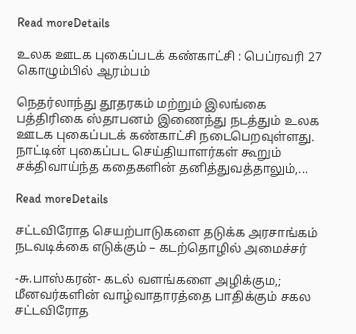Read moreDetails

உலக ஊடக புகைப்படக் கண்காட்சி : பெப்ரவரி 27 கொழும்பில் ஆரம்பம்

நெதர்லாந்து தூதரகம் மற்றும் இலங்கை பத்திரிகை ஸ்தாபனம் இணைந்து நடத்தும் உலக ஊடக புகைப்படக் கண்காட்சி நடைபெறவுள்ளது. நாட்டின் புகைப்பட செய்தியாளர்கள் கூறும் சக்திவாய்ந்த கதைகளின் தனித்துவத்தாலும்,...

Read moreDetails

சட்டவிரோத செயற்பாடுகளை தடுக்க அரசாங்கம் நடவடிக்கை எடுக்கும் – கடற்தொழில் அமைச்சர்

-சு.பாஸ்கரன்- கடல் வளங்களை அழிக்கும,; மீனவர்களின் வாழ்வாதாரத்தை பாதிக்கும் சகல சட்டவிரோத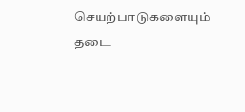செயற்பாடுகளையும் தடை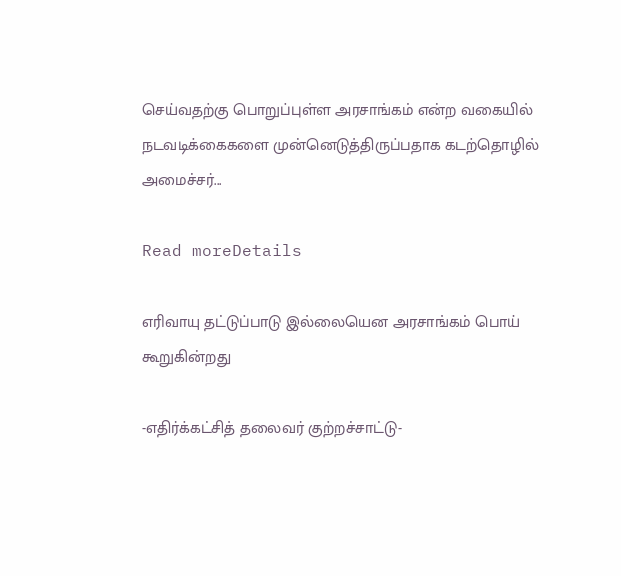செய்வதற்கு பொறுப்புள்ள அரசாங்கம் என்ற வகையில் நடவடிக்கைகளை முன்னெடுத்திருப்பதாக கடற்தொழில் அமைச்சர்...

Read moreDetails

எரிவாயு தட்டுப்பாடு இல்லையென அரசாங்கம் பொய் கூறுகின்றது

-எதிர்க்கட்சித் தலைவர் குற்றச்சாட்டு-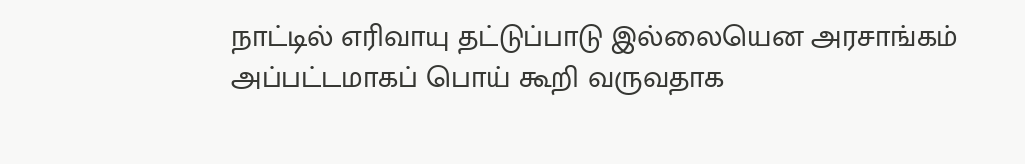நாட்டில் எரிவாயு தட்டுப்பாடு இல்லையென அரசாங்கம் அப்பட்டமாகப் பொய் கூறி வருவதாக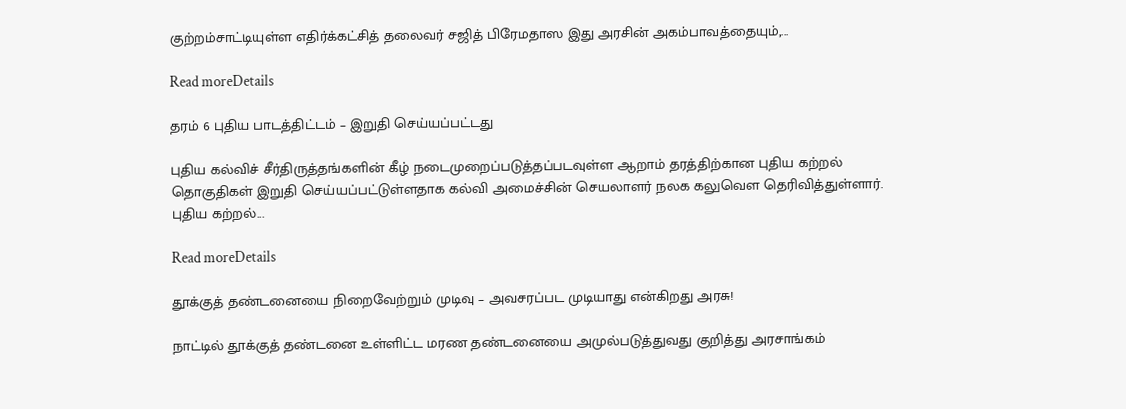குற்றம்சாட்டியுள்ள எதிர்க்கட்சித் தலைவர் சஜித் பிரேமதாஸ இது அரசின் அகம்பாவத்தையும்,...

Read moreDetails

தரம் 6 புதிய பாடத்திட்டம் – இறுதி செய்யப்பட்டது

புதிய கல்விச் சீர்திருத்தங்களின் கீழ் நடைமுறைப்படுத்தப்படவுள்ள ஆறாம் தரத்திற்கான புதிய கற்றல் தொகுதிகள் இறுதி செய்யப்பட்டுள்ளதாக கல்வி அமைச்சின் செயலாளர் நலக கலுவௌ தெரிவித்துள்ளார். புதிய கற்றல்...

Read moreDetails

தூக்குத் தண்டனையை நிறைவேற்றும் முடிவு – அவசரப்பட முடியாது என்கிறது அரசு!

நாட்டில் தூக்குத் தண்டனை உள்ளிட்ட மரண தண்டனையை அமுல்படுத்துவது குறித்து அரசாங்கம்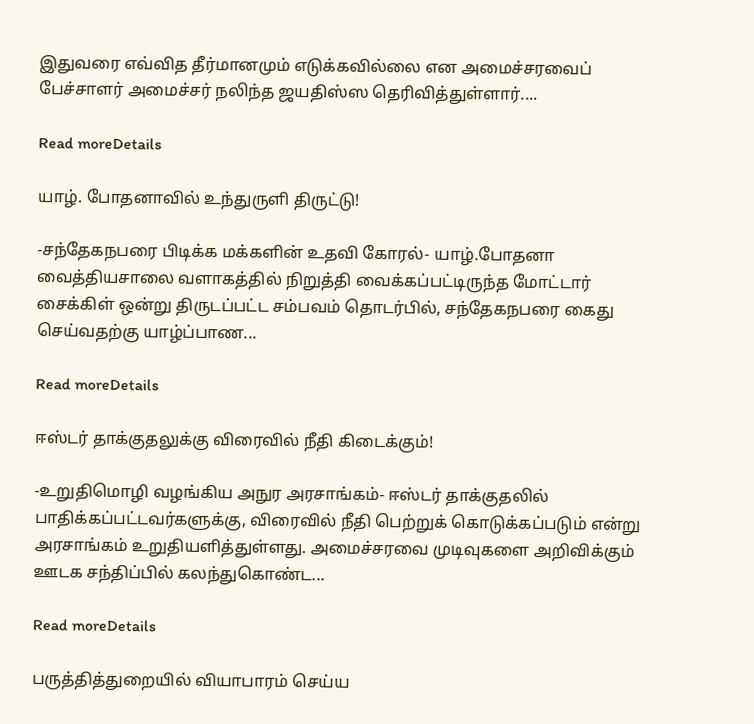இதுவரை எவ்வித தீர்மானமும் எடுக்கவில்லை என அமைச்சரவைப் பேச்சாளர் அமைச்சர் நலிந்த ஜயதிஸ்ஸ தெரிவித்துள்ளார்....

Read moreDetails

யாழ். போதனாவில் உந்துருளி திருட்டு!

-சந்தேகநபரை பிடிக்க மக்களின் உதவி கோரல்- யாழ்.போதனா வைத்தியசாலை வளாகத்தில் நிறுத்தி வைக்கப்பட்டிருந்த மோட்டார் சைக்கிள் ஒன்று திருடப்பட்ட சம்பவம் தொடர்பில், சந்தேகநபரை கைது செய்வதற்கு யாழ்ப்பாண...

Read moreDetails

ஈஸ்டர் தாக்குதலுக்கு விரைவில் நீதி கிடைக்கும்!

-உறுதிமொழி வழங்கிய அநுர அரசாங்கம்- ஈஸ்டர் தாக்குதலில் பாதிக்கப்பட்டவர்களுக்கு, விரைவில் நீதி பெற்றுக் கொடுக்கப்படும் என்று அரசாங்கம் உறுதியளித்துள்ளது. அமைச்சரவை முடிவுகளை அறிவிக்கும் ஊடக சந்திப்பில் கலந்துகொண்ட...

Read moreDetails

பருத்தித்துறையில் வியாபாரம் செய்ய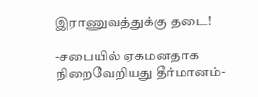இராணுவத்துக்கு தடை!

-சபையில் ஏகமனதாக நிறைவேறியது தீர்மானம்-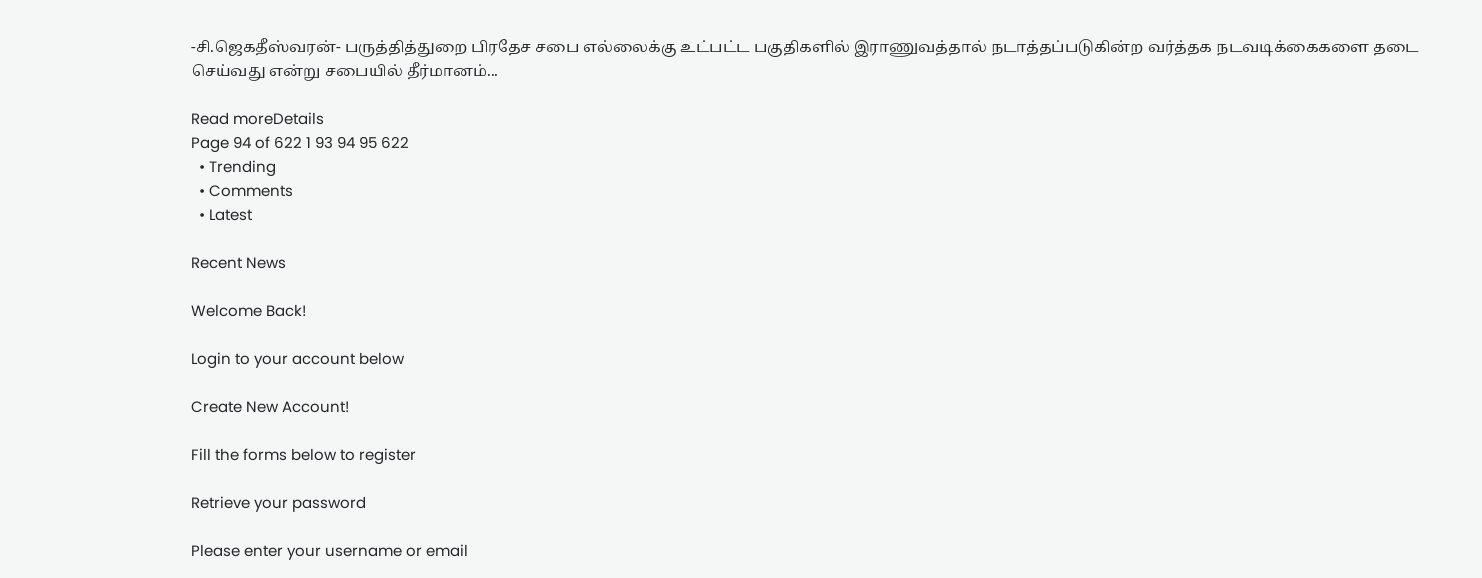-சி.ஜெகதீஸ்வரன்- பருத்தித்துறை பிரதேச சபை எல்லைக்கு உட்பட்ட பகுதிகளில் இராணுவத்தால் நடாத்தப்படுகின்ற வர்த்தக நடவடிக்கைகளை தடை செய்வது என்று சபையில் தீர்மானம்...

Read moreDetails
Page 94 of 622 1 93 94 95 622
  • Trending
  • Comments
  • Latest

Recent News

Welcome Back!

Login to your account below

Create New Account!

Fill the forms below to register

Retrieve your password

Please enter your username or email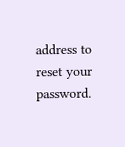address to reset your password.